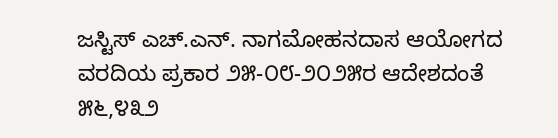ಜಸ್ಟಿಸ್ ಎಚ್.ಎನ್. ನಾಗಮೋಹನದಾಸ ಆಯೋಗದ ವರದಿಯ ಪ್ರಕಾರ ೨೫-೦೮-೨೦೨೫ರ ಆದೇಶದಂತೆ ೫೬,೪೩೨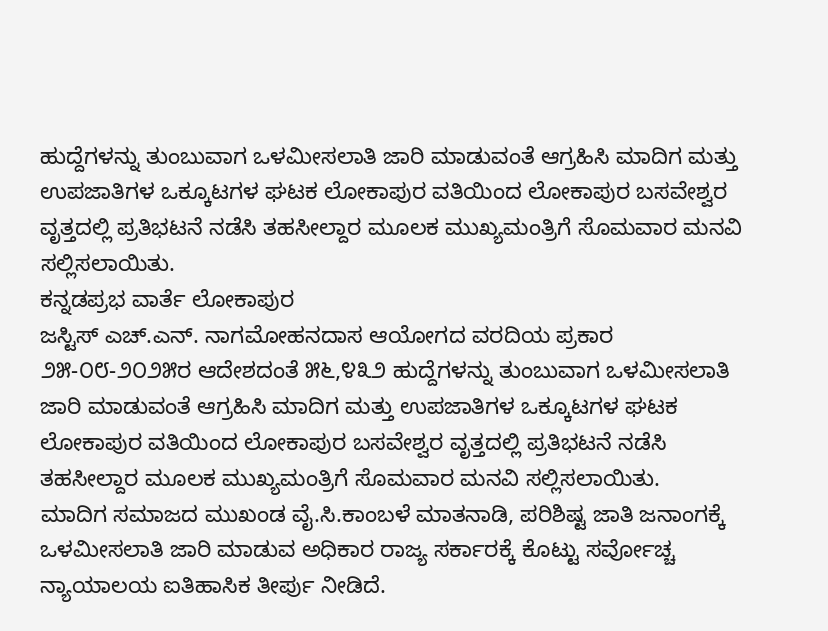ಹುದ್ದೆಗಳನ್ನು ತುಂಬುವಾಗ ಒಳಮೀಸಲಾತಿ ಜಾರಿ ಮಾಡುವಂತೆ ಆಗ್ರಹಿಸಿ ಮಾದಿಗ ಮತ್ತು ಉಪಜಾತಿಗಳ ಒಕ್ಕೂಟಗಳ ಘಟಕ ಲೋಕಾಪುರ ವತಿಯಿಂದ ಲೋಕಾಪುರ ಬಸವೇಶ್ವರ ವೃತ್ತದಲ್ಲಿ ಪ್ರತಿಭಟನೆ ನಡೆಸಿ ತಹಸೀಲ್ದಾರ ಮೂಲಕ ಮುಖ್ಯಮಂತ್ರಿಗೆ ಸೊಮವಾರ ಮನವಿ ಸಲ್ಲಿಸಲಾಯಿತು.
ಕನ್ನಡಪ್ರಭ ವಾರ್ತೆ ಲೋಕಾಪುರ
ಜಸ್ಟಿಸ್ ಎಚ್.ಎನ್. ನಾಗಮೋಹನದಾಸ ಆಯೋಗದ ವರದಿಯ ಪ್ರಕಾರ ೨೫-೦೮-೨೦೨೫ರ ಆದೇಶದಂತೆ ೫೬,೪೩೨ ಹುದ್ದೆಗಳನ್ನು ತುಂಬುವಾಗ ಒಳಮೀಸಲಾತಿ ಜಾರಿ ಮಾಡುವಂತೆ ಆಗ್ರಹಿಸಿ ಮಾದಿಗ ಮತ್ತು ಉಪಜಾತಿಗಳ ಒಕ್ಕೂಟಗಳ ಘಟಕ ಲೋಕಾಪುರ ವತಿಯಿಂದ ಲೋಕಾಪುರ ಬಸವೇಶ್ವರ ವೃತ್ತದಲ್ಲಿ ಪ್ರತಿಭಟನೆ ನಡೆಸಿ ತಹಸೀಲ್ದಾರ ಮೂಲಕ ಮುಖ್ಯಮಂತ್ರಿಗೆ ಸೊಮವಾರ ಮನವಿ ಸಲ್ಲಿಸಲಾಯಿತು.
ಮಾದಿಗ ಸಮಾಜದ ಮುಖಂಡ ವೈ.ಸಿ.ಕಾಂಬಳೆ ಮಾತನಾಡಿ, ಪರಿಶಿಷ್ಟ ಜಾತಿ ಜನಾಂಗಕ್ಕೆ ಒಳಮೀಸಲಾತಿ ಜಾರಿ ಮಾಡುವ ಅಧಿಕಾರ ರಾಜ್ಯ ಸರ್ಕಾರಕ್ಕೆ ಕೊಟ್ಟು ಸರ್ವೋಚ್ಚ ನ್ಯಾಯಾಲಯ ಐತಿಹಾಸಿಕ ತೀರ್ಪು ನೀಡಿದೆ.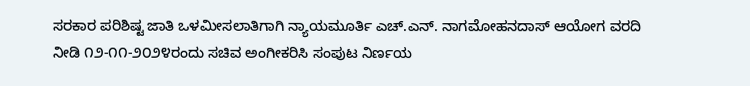ಸರಕಾರ ಪರಿಶಿಷ್ಟ ಜಾತಿ ಒಳಮೀಸಲಾತಿಗಾಗಿ ನ್ಯಾಯಮೂರ್ತಿ ಎಚ್.ಎನ್. ನಾಗಮೋಹನದಾಸ್ ಆಯೋಗ ವರದಿ ನೀಡಿ ೧೨-೧೧-೨೦೨೪ರಂದು ಸಚಿವ ಅಂಗೀಕರಿಸಿ ಸಂಪುಟ ನಿರ್ಣಯ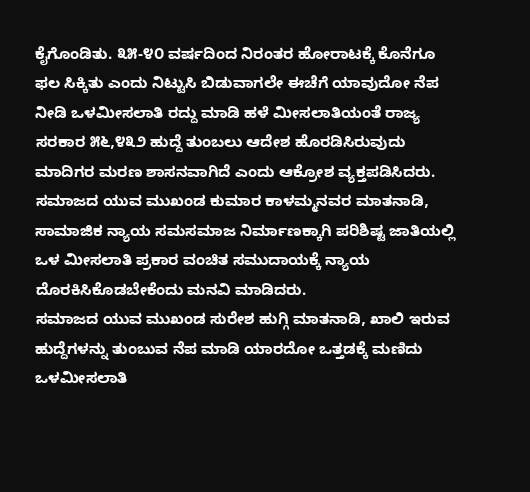ಕೈಗೊಂಡಿತು. ೩೫-೪೦ ವರ್ಷದಿಂದ ನಿರಂತರ ಹೋರಾಟಕ್ಕೆ ಕೊನೆಗೂ ಫಲ ಸಿಕ್ಕಿತು ಎಂದು ನಿಟ್ಟುಸಿ ಬಿಡುವಾಗಲೇ ಈಚೆಗೆ ಯಾವುದೋ ನೆಪ ನೀಡಿ ಒಳಮೀಸಲಾತಿ ರದ್ದು ಮಾಡಿ ಹಳೆ ಮೀಸಲಾತಿಯಂತೆ ರಾಜ್ಯ ಸರಕಾರ ೫೬,೪೩೨ ಹುದ್ದೆ ತುಂಬಲು ಆದೇಶ ಹೊರಡಿಸಿರುವುದು ಮಾದಿಗರ ಮರಣ ಶಾಸನವಾಗಿದೆ ಎಂದು ಆಕ್ರೋಶ ವ್ಯಕ್ತಪಡಿಸಿದರು.
ಸಮಾಜದ ಯುವ ಮುಖಂಡ ಕುಮಾರ ಕಾಳಮ್ಮನವರ ಮಾತನಾಡಿ, ಸಾಮಾಜಿಕ ನ್ಯಾಯ ಸಮಸಮಾಜ ನಿರ್ಮಾಣಕ್ಕಾಗಿ ಪರಿಶಿಷ್ಟ ಜಾತಿಯಲ್ಲಿ ಒಳ ಮೀಸಲಾತಿ ಪ್ರಕಾರ ವಂಚಿತ ಸಮುದಾಯಕ್ಕೆ ನ್ಯಾಯ ದೊರಕಿಸಿಕೊಡಬೇಕೆಂದು ಮನವಿ ಮಾಡಿದರು.
ಸಮಾಜದ ಯುವ ಮುಖಂಡ ಸುರೇಶ ಹುಗ್ಗಿ ಮಾತನಾಡಿ, ಖಾಲಿ ಇರುವ ಹುದ್ದೆಗಳನ್ನು ತುಂಬುವ ನೆಪ ಮಾಡಿ ಯಾರದೋ ಒತ್ತಡಕ್ಕೆ ಮಣಿದು ಒಳಮೀಸಲಾತಿ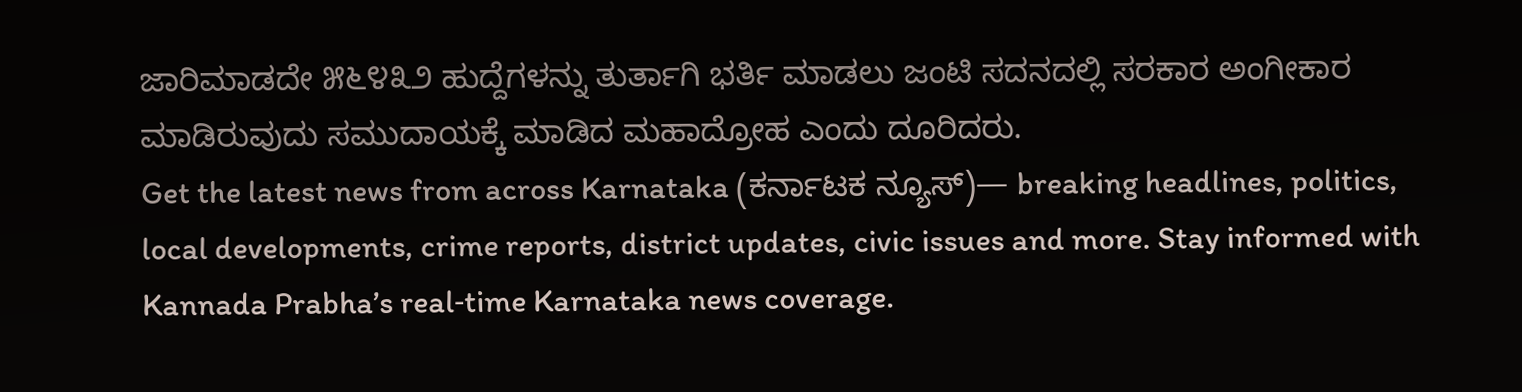ಜಾರಿಮಾಡದೇ ೫೬೪೩೨ ಹುದ್ದೆಗಳನ್ನು ತುರ್ತಾಗಿ ಭರ್ತಿ ಮಾಡಲು ಜಂಟಿ ಸದನದಲ್ಲಿ ಸರಕಾರ ಅಂಗೀಕಾರ ಮಾಡಿರುವುದು ಸಮುದಾಯಕ್ಕೆ ಮಾಡಿದ ಮಹಾದ್ರೋಹ ಎಂದು ದೂರಿದರು.
Get the latest news from across Karnataka (ಕರ್ನಾಟಕ ನ್ಯೂಸ್)— breaking headlines, politics, local developments, crime reports, district updates, civic issues and more. Stay informed with Kannada Prabha’s real‑time Karnataka news coverage.